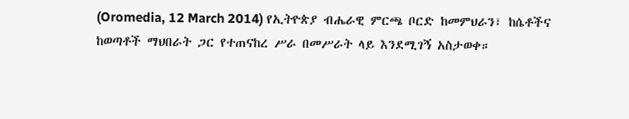(Oromedia, 12 March 2014) የኢትዮጵያ ብሔራዊ ምርጫ ቦርድ ከመምህራን፣ ከሴቶችና ከወጣቶች ማህበራት ጋር የተጠናከረ ሥራ በመሥራት ላይ እንደሚገኝ አስታወቀ።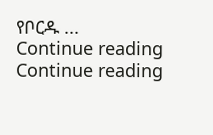የቦርዱ ...
Continue reading
Continue reading